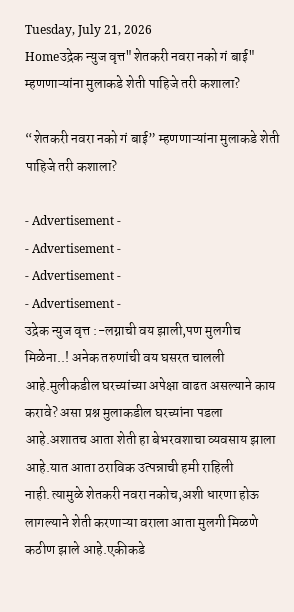Tuesday, July 21, 2026
Homeउद्रेक न्युज वृत्त"शेतकरी नवरा नको गं बाई" म्हणणाऱ्यांना मुलाकडे शेती पाहिजे तरी कशाला?

“शेतकरी नवरा नको गं बाई” म्हणणाऱ्यांना मुलाकडे शेती पाहिजे तरी कशाला?

- Advertisement -
- Advertisement -
- Advertisement -
- Advertisement -
उद्रेक न्युज वृत्त :-लग्नाची वय झाली,पण मुलगीच मिळेना..! अनेक तरुणांची वय घसरत चालली आहे.मुलीकडील घरच्यांच्या अपेक्षा वाढत असल्याने काय करावे? असा प्रश्न मुलाकडील घरच्यांना पडला आहे.अशातच आता शेती हा बेभरवशाचा व्यवसाय झाला आहे.यात आता ठराविक उत्पन्नाची हमी राहिली नाही.त्यामुळे शेतकरी नवरा नकोच,अशी धारणा होऊ लागल्याने शेती करणाऱ्या वराला आता मुलगी मिळणे कठीण झाले आहे.एकीकडे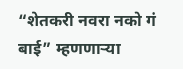“शेतकरी नवरा नको गं बाई” म्हणणाऱ्या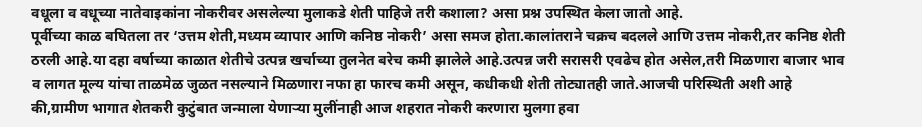वधूला व वधूच्या नातेवाइकांना नोकरीवर असलेल्या मुलाकडे शेती पाहिजे तरी कशाला? असा प्रश्न उपस्थित केला जातो आहे.
पूर्वीच्या काळ बघितला तर ‘उत्तम शेती,मध्यम व्यापार आणि कनिष्ठ नोकरी’ असा समज होता.कालांतराने चक्रच बदलले आणि उत्तम नोकरी,तर कनिष्ठ शेती  ठरली आहे.या दहा वर्षाच्या काळात शेतीचे उत्पन्न खर्चाच्या तुलनेत बरेच कमी झालेले आहे.उत्पन्न जरी सरासरी एवढेच होत असेल,तरी मिळणारा बाजार भाव व लागत मूल्य यांचा ताळमेळ जुळत नसल्याने मिळणारा नफा हा फारच कमी असून, कधीकधी शेती तोट्यातही जाते.आजची परिस्थिती अशी आहे की,ग्रामीण भागात शेतकरी कुटुंबात जन्माला येणाऱ्या मुलींनाही आज शहरात नोकरी करणारा मुलगा हवा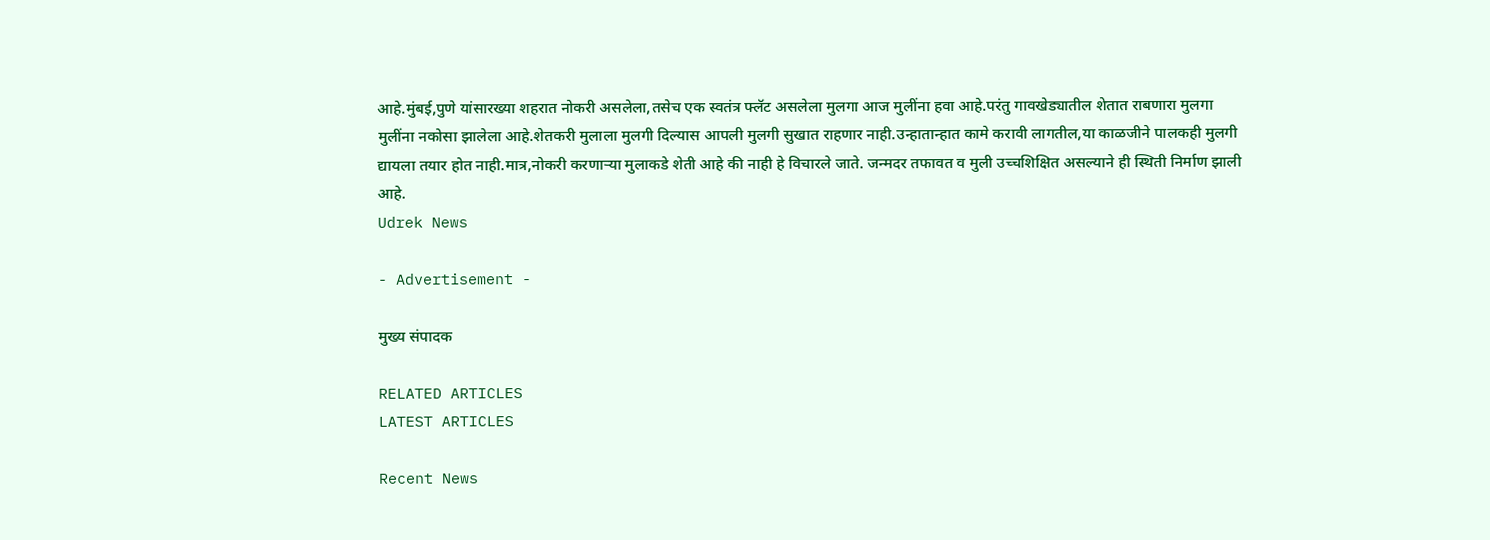आहे.मुंबई,पुणे यांसारख्या शहरात नोकरी असलेला,तसेच एक स्वतंत्र फ्लॅट असलेला मुलगा आज मुलींना हवा आहे.परंतु गावखेड्यातील शेतात राबणारा मुलगा मुलींना नकोसा झालेला आहे.शेतकरी मुलाला मुलगी दिल्यास आपली मुलगी सुखात राहणार नाही.उन्हातान्हात कामे करावी लागतील,या काळजीने पालकही मुलगी द्यायला तयार होत नाही.मात्र,नोकरी करणाऱ्या मुलाकडे शेती आहे की नाही हे विचारले जाते. जन्मदर तफावत व मुली उच्चशिक्षित असल्याने ही स्थिती निर्माण झाली आहे.
Udrek News

- Advertisement -

मुख्य संपादक

RELATED ARTICLES
LATEST ARTICLES

Recent News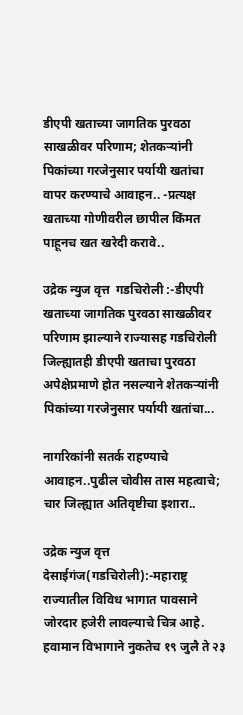डीएपी खताच्या जागतिक पुरवठा साखळीवर परिणाम; शेतकऱ्यांनी पिकांच्या गरजेनुसार पर्यायी खतांचा वापर करण्याचे आवाहन.. -प्रत्यक्ष खताच्या गोणीवरील छापील किंमत पाहूनच खत खरेदी करावे..

उद्रेक न्युज वृत्त  गडचिरोली :-डीएपी खताच्या जागतिक पुरवठा साखळीवर परिणाम झाल्याने राज्यासह गडचिरोली जिल्ह्यातही डीएपी खताचा पुरवठा अपेक्षेप्रमाणे होत नसल्याने शेतकऱ्यांनी पिकांच्या गरजेनुसार पर्यायी खतांचा...

नागरिकांनी सतर्क राहण्याचे आवाहन..पुढील चोवीस तास महत्वाचे; चार जिल्ह्यात अतिवृष्टीचा इशारा..

उद्रेक न्युज वृत्त  देसाईगंज(गडचिरोली):-महाराष्ट्र राज्यातील विविध भागात पावसाने जोरदार हजेरी लावल्याचे चित्र आहे. हवामान विभागाने नुकतेच १९ जुलै ते २३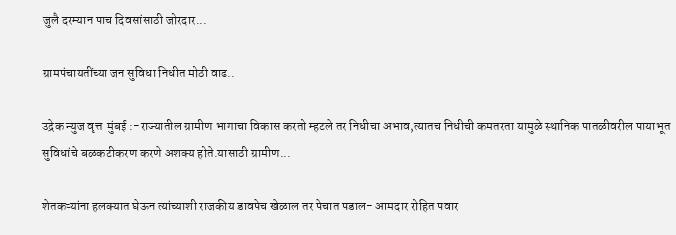जुलै दरम्यान पाच दिवसांसाठी जोरदार...

ग्रामपंचायतींच्या जन सुविधा निधीत मोठी वाढ..

उद्रेक न्युज वृत्त  मुंबई :-राज्यातील ग्रामीण भागाचा विकास करतो म्हटले तर निधीचा अभाव,त्यातच निधीची कमतरता यामुळे स्थानिक पातळीवरील पायाभूत सुविधांचे बळकटीकरण करणे अशक्य होते.यासाठी ग्रामीण...

शेतकऱ्यांना हलक्यात घेऊन त्यांच्याशी राजकीय डावपेच खेळाल तर पेचात पडाल- आमदार रोहित पवार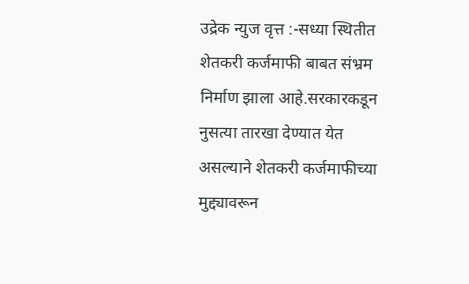उद्रेक न्युज वृत्त :-सध्या स्थितीत शेतकरी कर्जमाफी बाबत संभ्रम निर्माण झाला आहे.सरकारकडून नुसत्या तारखा देण्यात येत असल्याने शेतकरी कर्जमाफीच्या मुद्द्यावरून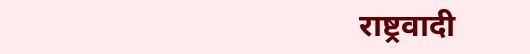राष्ट्रवादी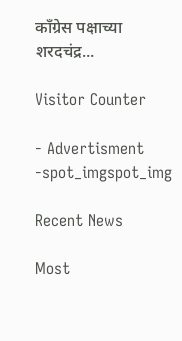काँग्रेस पक्षाच्या शरदचंद्र...

Visitor Counter

- Advertisment -spot_imgspot_img

Recent News

Most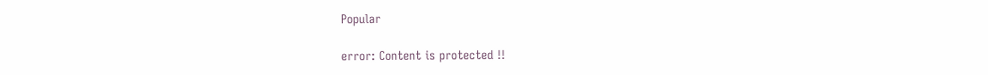Popular

error: Content is protected !!